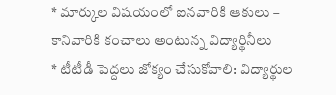* మార్కుల విషయంలో ఐనవారికి ఆకులు – కానివారికి కంచాలు అంటున్న విద్యార్థినీలు
* టీటీడీ పెద్దలు జోక్యం చేసుకోవాలి: విద్యార్థుల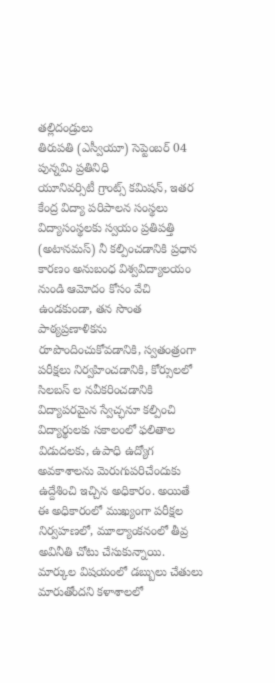తల్లిదండ్రులు
తిరుపతి (ఎస్వీయూ) సెప్టెంబర్ 04 పున్నమి ప్రతినిధి
యూనివర్సిటీ గ్రాంట్స్ కమిషన్, ఇతర కేంద్ర విద్యా పరిపాలన సంస్థలు విద్యాసంస్థలకు స్వయం ప్రతిపత్తి (అటానమస్) నీ కల్పించడానికి ప్రధాన కారణం అనుబంధ విశ్వవిద్యాలయం నుండి ఆమోదం కోసం వేచి ఉండకుండా, తన సొంత పాఠ్యప్రణాళికను రూపొందించుకోవడానికి, స్వతంత్రంగా పరీక్షలు నిర్వహించడానికి, కోర్సులలో సిలబస్ ల నవీకరించడానికి విద్యాపరమైన స్వేచ్ఛనూ కల్పించి విద్యార్థులకు సకాలంలో ఫలితాల విడుదలకు, ఉపాధి ఉద్యోగ అవకాశాలను మెరుగుపరిచేందుకు ఉద్దేశించి ఇచ్చిన అధికారం. అయితే ఈ అధికారంలో ముఖ్యంగా పరీక్షల నిర్వహణలో, మూల్యాంకనంలో తీవ్ర అవినీతి చోటు చేసుకున్నాయి. మార్కుల విషయంలో డబ్బులు చేతులు మారుతోందని కళాశాలలో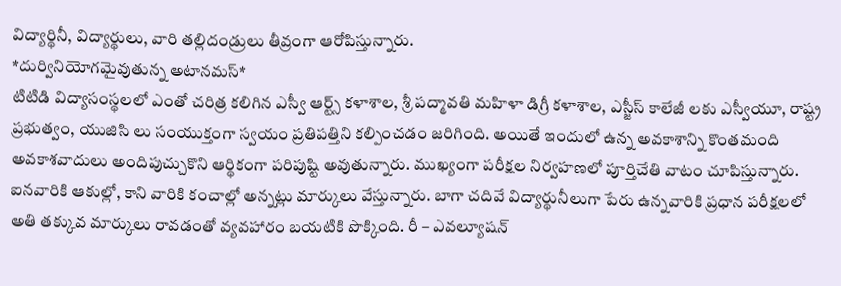విద్యార్థినీ, విద్యార్థులు, వారి తల్లిదండ్రులు తీవ్రంగా ఆరోపిస్తున్నారు.
*దుర్వినియోగమైవుతున్న అటానమస్*
టిటిడి విద్యాసంస్థలలో ఎంతో చరిత్ర కలిగిన ఎస్వీ ఆర్ట్స్ కళాశాల, శ్రీ పద్మావతి మహిళా డిగ్రీ కళాశాల, ఎస్జీస్ కాలేజీ లకు ఎస్వీయూ, రాష్ట్ర ప్రభుత్వం, యుజిసి లు సంయుక్తంగా స్వయం ప్రతిపత్తిని కల్పించడం జరిగింది. అయితే ఇందులో ఉన్న అవకాశాన్ని కొంతమంది అవకాశవాదులు అందిపుచ్చుకొని ఆర్థికంగా పరిపుష్టి అవుతున్నారు. ముఖ్యంగా పరీక్షల నిర్వహణలో పూర్తిచేతి వాటం చూపిస్తున్నారు. ఐనవారికి ఆకుల్లో, కాని వారికి కంచాల్లో అన్నట్లు మార్కులు వేస్తున్నారు. బాగా చదివే విద్యార్థునీలుగా పేరు ఉన్నవారికి ప్రధాన పరీక్షలలో అతి తక్కువ మార్కులు రావడంతో వ్యవహారం బయటికి పొక్కింది. రీ – ఎవల్యూషన్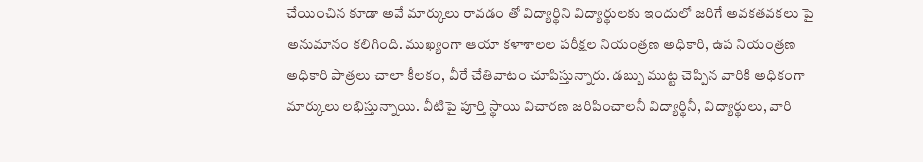చేయించిన కూడా అవే మార్కులు రావడం తో విద్యార్థిని విద్యార్థులకు ఇందులో జరిగే అవకతవకలు పై అనుమానం కలిగింది. ముఖ్యంగా ఆయా కళాశాలల పరీక్షల నియంత్రణ అధికారి, ఉప నియంత్రణ అధికారి పాత్రలు చాలా కీలకం, వీరే చేతివాటం చూపిస్తున్నారు. డబ్బు ముట్ట చెప్పిన వారికి అధికంగా మార్కులు లభిస్తున్నాయి. వీటిపై పూర్తి స్థాయి విచారణ జరిపించాలనీ విద్యార్థినీ, విద్యార్థులు, వారి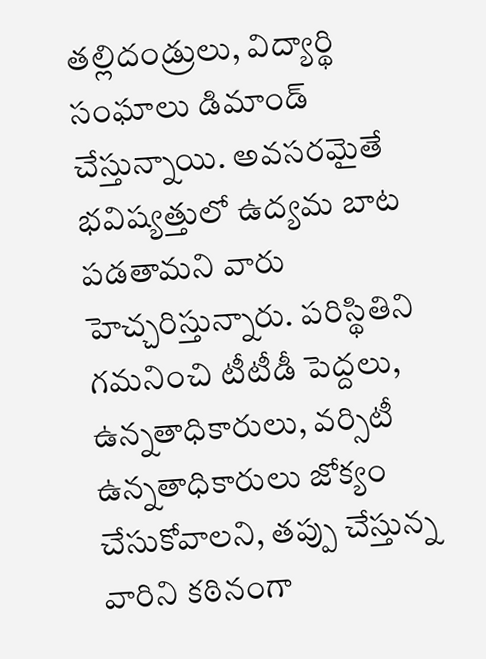తల్లిదండ్రులు, విద్యార్థి సంఘాలు డిమాండ్ చేస్తున్నాయి. అవసరమైతే భవిష్యత్తులో ఉద్యమ బాట పడతామని వారు హెచ్చరిస్తున్నారు. పరిస్థితిని గమనించి టీటీడీ పెద్దలు, ఉన్నతాధికారులు, వర్సిటీ ఉన్నతాధికారులు జోక్యం చేసుకోవాలని, తప్పు చేస్తున్న వారిని కఠినంగా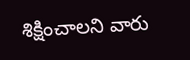శిక్షించాలని వారు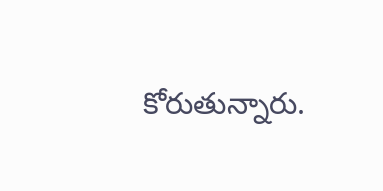కోరుతున్నారు.